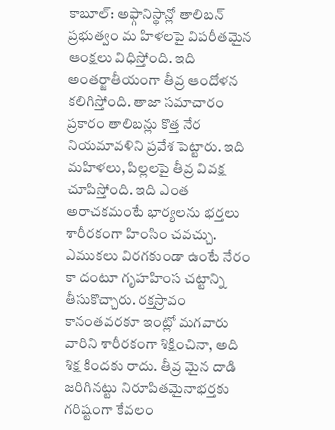కాబూల్: అఫ్గానిస్థాన్లో తాలిబన్ ప్రభుత్వం మ హిళలపై విపరీతమైన ఆంక్షలు విధిస్తోంది. ఇది అంతర్జాతీయంగా తీవ్ర ఆందోళన కలిగిస్తోంది. తాజా సమాచారం ప్రకారం తాలిబన్లు కొత్త నేర నియమావళిని ప్రవేశ పెట్టారు. ఇది మహిళలు, పిల్లలపై తీవ్ర వివక్ష చూపిస్తోంది. ఇది ఎంత అరాచకమంటే భార్యలను భర్తలు శారీరకంగా హింసిం చవచ్చు. ఎముకలు విరగకుండా ఉంటే నేరం కా దంటూ గృహహింస చట్టాన్ని తీసుకొచ్చారు. రక్తస్రావం కానంతవరకూ ఇంట్లో మగవారు వారిని శారీరకంగా శిక్షించినా, అది శిక్ష కిందకు రాదు. తీవ్ర మైన దాడి జరిగినట్టు నిరూపితమైనాభర్తకు గరిష్టంగా కేవలం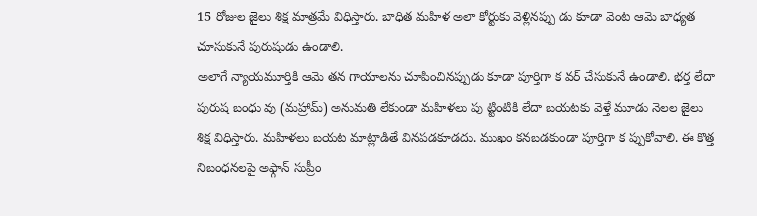15 రోజుల జైలు శిక్ష మాత్రమే విధిస్తారు. బాధిత మహిళ అలా కోర్టుకు వెళ్లినప్పు డు కూడా వెంట ఆమె బాధ్యత చూసుకునే పురుషుడు ఉండాలి.
అలాగే న్యాయమూర్తికి ఆమె తన గాయాలను చూపించినప్పుడు కూడా పూర్తిగా క వర్ చేసుకునే ఉండాలి. భర్త లేదా పురుష బంధు వు (మహ్రామ్) అనుమతి లేకుండా మహిళలు పు ట్టింటికి లేదా బయటకు వెళ్తే మూడు నెలల జైలు శిక్ష విధిస్తారు. మహిళలు బయట మాట్లాడితే వినపడకూడదు. ముఖం కనబడకుండా పూర్తిగా క ప్పుకోవాలి. ఈ కొత్త నిబంధనలపై అఫ్గాన్ సుప్రీం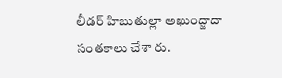లీడర్ హిబుతుల్లా అఖుంద్జాదా సంతకాలు చేశా రు.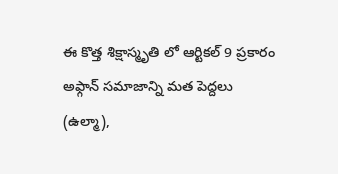ఈ కొత్త శిక్షాస్మృతి లో ఆర్టికల్ 9 ప్రకారం అఫ్గాన్ సమాజాన్ని మత పెద్దలు (ఉల్మా),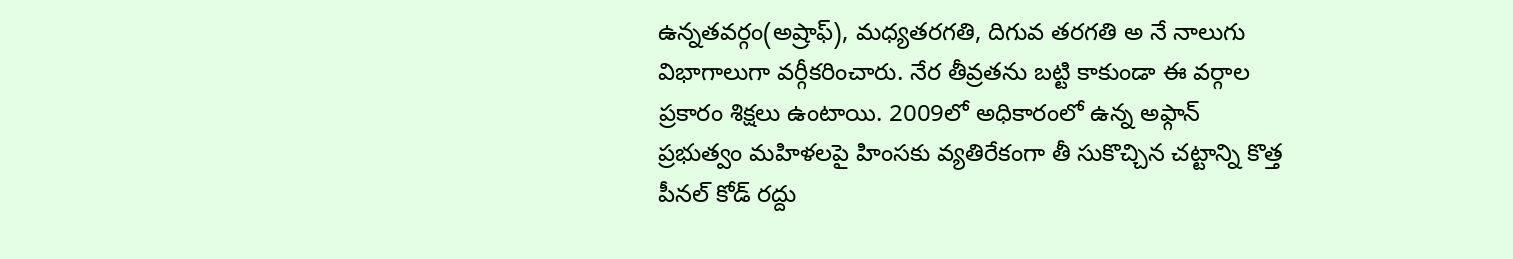ఉన్నతవర్గం(అష్రాఫ్), మధ్యతరగతి, దిగువ తరగతి అ నే నాలుగు విభాగాలుగా వర్గీకరించారు. నేర తీవ్రతను బట్టి కాకుండా ఈ వర్గాల ప్రకారం శిక్షలు ఉంటాయి. 2009లో అధికారంలో ఉన్న అఫ్గాన్ ప్రభుత్వం మహిళలపై హింసకు వ్యతిరేకంగా తీ సుకొచ్చిన చట్టాన్ని కొత్త పీనల్ కోడ్ రద్దు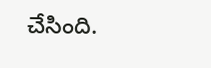చేసింది.